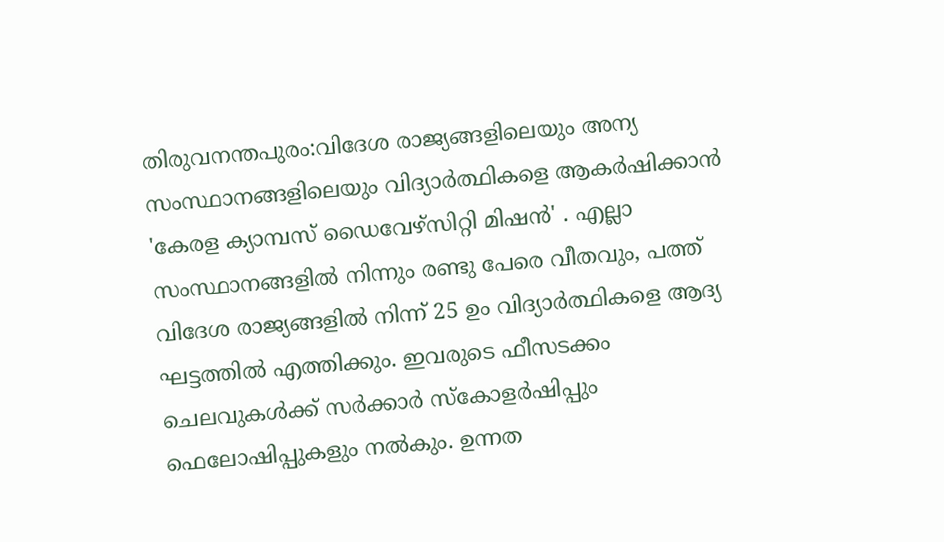തിരുവനന്തപുരം:വിദേശ രാജ്യങ്ങളിലെയും അന്യ സംസ്ഥാനങ്ങളിലെയും വിദ്യാർത്ഥികളെ ആകർഷിക്കാൻ 'കേരള ക്യാമ്പസ് ഡൈവേഴ്സിറ്റി മിഷൻ' . എല്ലാ സംസ്ഥാനങ്ങളിൽ നിന്നും രണ്ടു പേരെ വീതവും, പത്ത് വിദേശ രാജ്യങ്ങളിൽ നിന്ന് 25 ഉം വിദ്യാർത്ഥികളെ ആദ്യ ഘട്ടത്തിൽ എത്തിക്കും. ഇവരുടെ ഫീസടക്കം ചെലവുകൾക്ക് സർക്കാർ സ്കോളർഷിപ്പും ഫെലോഷിപ്പുകളും നൽകും. ഉന്നത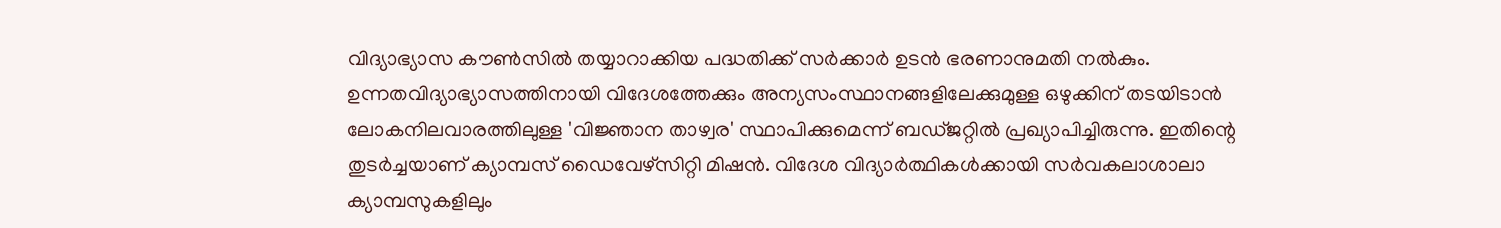വിദ്യാഭ്യാസ കൗൺസിൽ തയ്യാറാക്കിയ പദ്ധതിക്ക് സർക്കാർ ഉടൻ ഭരണാനുമതി നൽകും.
ഉന്നതവിദ്യാഭ്യാസത്തിനായി വിദേശത്തേക്കും അന്യസംസ്ഥാനങ്ങളിലേക്കുമുള്ള ഒഴുക്കിന് തടയിടാൻ ലോകനിലവാരത്തിലുള്ള 'വിജ്ഞാന താഴ്വര' സ്ഥാപിക്കുമെന്ന് ബഡ്ജറ്റിൽ പ്രഖ്യാപിച്ചിരുന്നു. ഇതിന്റെ തുടർച്ചയാണ് ക്യാമ്പസ് ഡൈവേഴ്സിറ്റി മിഷൻ. വിദേശ വിദ്യാർത്ഥികൾക്കായി സർവകലാശാലാ ക്യാമ്പസുകളിലും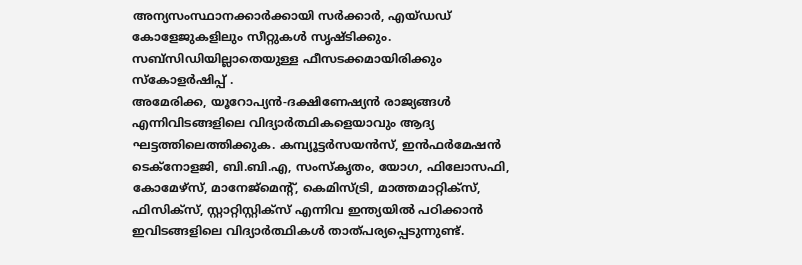അന്യസംസ്ഥാനക്കാർക്കായി സർക്കാർ, എയ്ഡഡ് കോളേജുകളിലും സീറ്റുകൾ സൃഷ്ടിക്കും. സബ്സിഡിയില്ലാതെയുള്ള ഫീസടക്കമായിരിക്കും സ്കോളർഷിപ്പ് .
അമേരിക്ക, യൂറോപ്യൻ-ദക്ഷിണേഷ്യൻ രാജ്യങ്ങൾ എന്നിവിടങ്ങളിലെ വിദ്യാർത്ഥികളെയാവും ആദ്യ ഘട്ടത്തിലെത്തിക്കുക. കമ്പ്യൂട്ടർസയൻസ്, ഇൻഫർമേഷൻ ടെക്നോളജി, ബി.ബി.എ, സംസ്കൃതം, യോഗ, ഫിലോസഫി, കോമേഴ്സ്, മാനേജ്മെന്റ്, കെമിസ്ട്രി, മാത്തമാറ്റിക്സ്, ഫിസിക്സ്, സ്റ്റാറ്റിസ്റ്റിക്സ് എന്നിവ ഇന്ത്യയിൽ പഠിക്കാൻ ഇവിടങ്ങളിലെ വിദ്യാർത്ഥികൾ താത്പര്യപ്പെടുന്നുണ്ട്.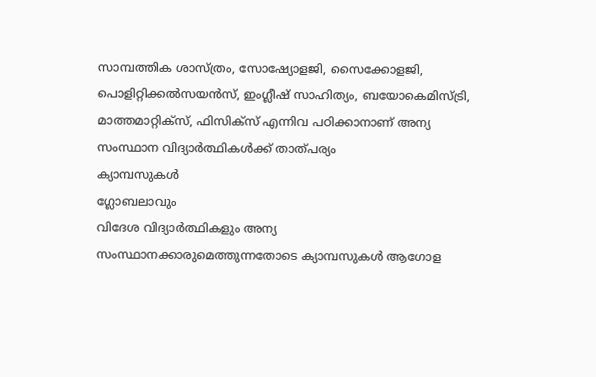സാമ്പത്തിക ശാസ്ത്രം, സോഷ്യോളജി, സൈക്കോളജി, പൊളിറ്റിക്കൽസയൻസ്, ഇംഗ്ലീഷ് സാഹിത്യം, ബയോകെമിസ്ട്രി, മാത്തമാറ്റിക്സ്, ഫിസിക്സ് എന്നിവ പഠിക്കാനാണ് അന്യ സംസ്ഥാന വിദ്യാർത്ഥികൾക്ക് താത്പര്യം
ക്യാമ്പസുകൾ
ഗ്ലോബലാവും
വിദേശ വിദ്യാർത്ഥികളും അന്യ സംസ്ഥാനക്കാരുമെത്തുന്നതോടെ ക്യാമ്പസുകൾ ആഗോള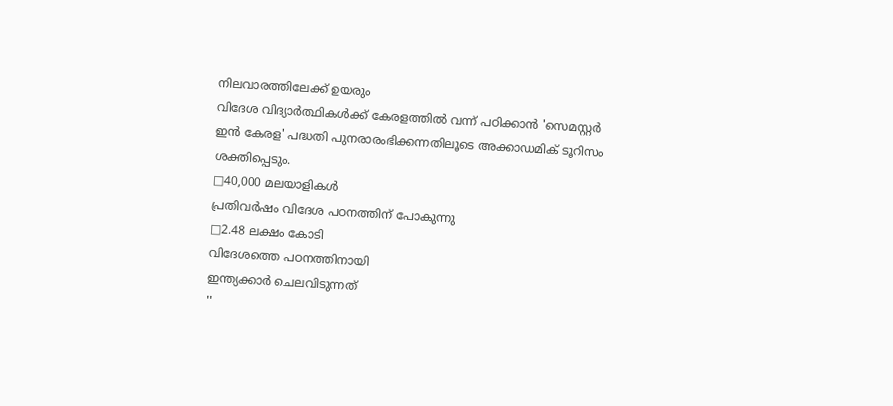നിലവാരത്തിലേക്ക് ഉയരും
വിദേശ വിദ്യാർത്ഥികൾക്ക് കേരളത്തിൽ വന്ന് പഠിക്കാൻ 'സെമസ്റ്റർ ഇൻ കേരള' പദ്ധതി പുനരാരംഭിക്കന്നതിലൂടെ അക്കാഡമിക് ടൂറിസം ശക്തിപ്പെടും.
□40,000 മലയാളികൾ
പ്രതിവർഷം വിദേശ പഠനത്തിന് പോകുന്നു
□2.48 ലക്ഷം കോടി
വിദേശത്തെ പഠനത്തിനായി
ഇന്ത്യക്കാർ ചെലവിടുന്നത്
''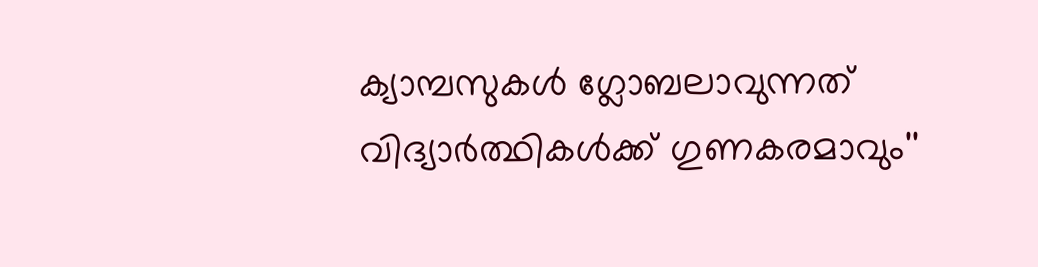ക്യാമ്പസുകൾ ഗ്ലോബലാവുന്നത് വിദ്യാർത്ഥികൾക്ക് ഗുണകരമാവും''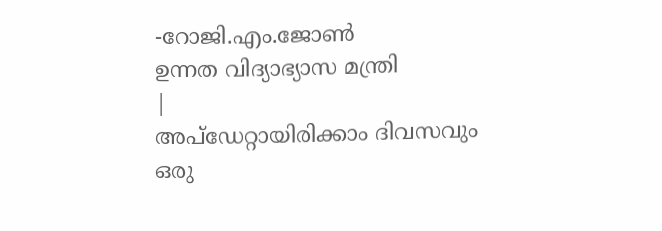-റോജി.എം.ജോൺ
ഉന്നത വിദ്യാഭ്യാസ മന്ത്രി
|
അപ്ഡേറ്റായിരിക്കാം ദിവസവും
ഒരു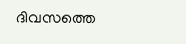ദിവസത്തെ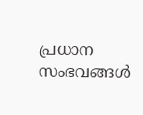പ്രധാന സംഭവങ്ങൾ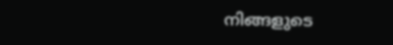നിങ്ങളുടെ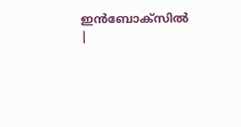ഇൻബോക്സിൽ |